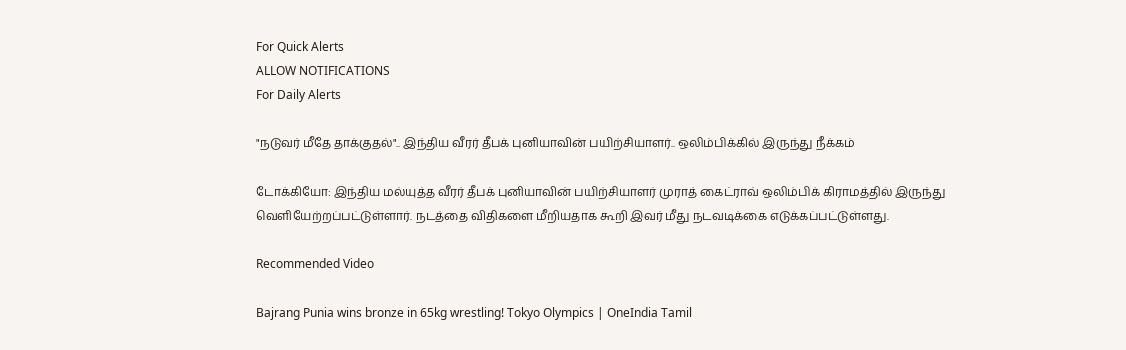For Quick Alerts
ALLOW NOTIFICATIONS
For Daily Alerts

"நடுவர் மீதே தாக்குதல்".. இந்திய வீரர் தீபக் புனியாவின் பயிற்சியாளர்.. ஒலிம்பிக்கில் இருந்து நீக்கம்

டோக்கியோ: இந்திய மல்யுத்த வீரர் தீபக் புனியாவின் பயிற்சியாளர் முராத் கைட்ராவ் ஒலிம்பிக் கிராமத்தில் இருந்து வெளியேற்றப்பட்டுள்ளார். நடத்தை விதிகளை மீறியதாக கூறி இவர் மீது நடவடிக்கை எடுக்கப்பட்டுள்ளது.

Recommended Video

Bajrang Punia wins bronze in 65kg wrestling! Tokyo Olympics | OneIndia Tamil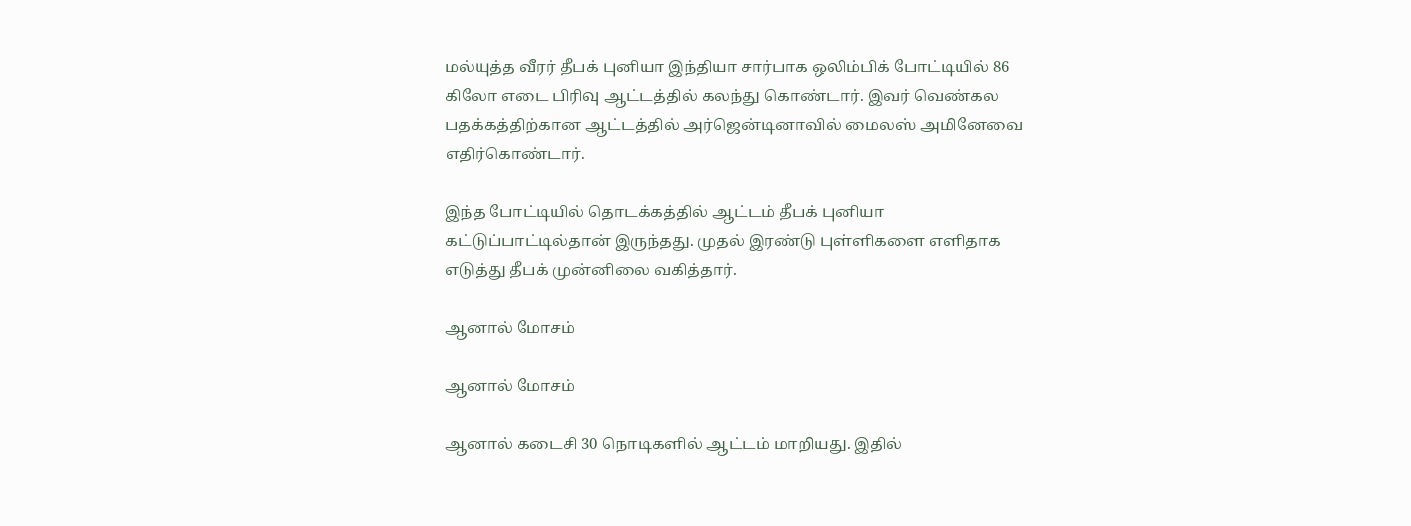மல்யுத்த வீரர் தீபக் புனியா இந்தியா சார்பாக ஒலிம்பிக் போட்டியில் 86 கிலோ எடை பிரிவு ஆட்டத்தில் கலந்து கொண்டார். இவர் வெண்கல பதக்கத்திற்கான ஆட்டத்தில் அர்ஜென்டினாவில் மைலஸ் அமினேவை எதிர்கொண்டார்.

இந்த போட்டியில் தொடக்கத்தில் ஆட்டம் தீபக் புனியா கட்டுப்பாட்டில்தான் இருந்தது. முதல் இரண்டு புள்ளிகளை எளிதாக எடுத்து தீபக் முன்னிலை வகித்தார்.

ஆனால் மோசம்

ஆனால் மோசம்

ஆனால் கடைசி 30 நொடிகளில் ஆட்டம் மாறியது. இதில்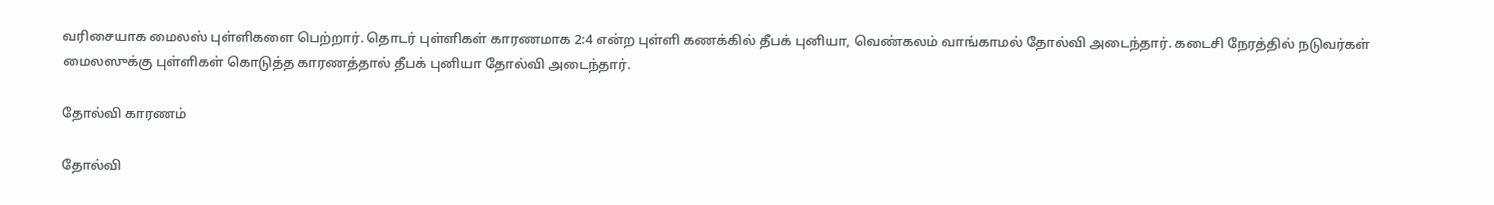வரிசையாக மைலஸ் புள்ளிகளை பெற்றார். தொடர் புள்ளிகள் காரணமாக 2:4 என்ற புள்ளி கணக்கில் தீபக் புனியா, வெண்கலம் வாங்காமல் தோல்வி அடைந்தார். கடைசி நேரத்தில் நடுவர்கள் மைலஸுக்கு புள்ளிகள் கொடுத்த காரணத்தால் தீபக் புனியா தோல்வி அடைந்தார்.

தோல்வி காரணம்

தோல்வி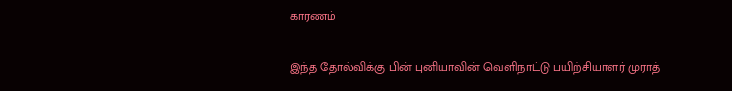காரணம்

இந்த தோல்விக்கு பின் புனியாவின் வெளிநாட்டு பயிற்சியாளர் முராத்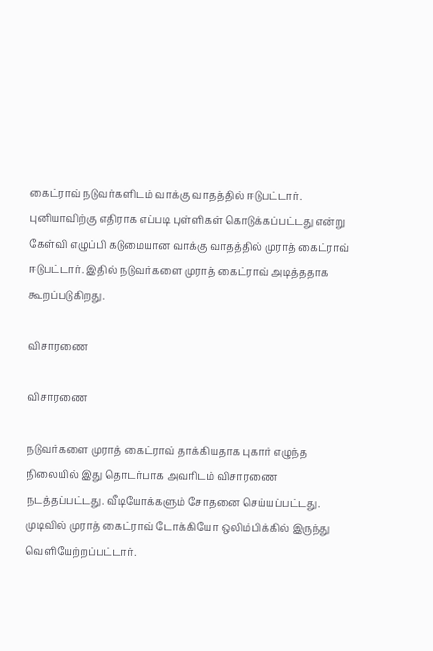கைட்ராவ் நடுவர்களிடம் வாக்கு வாதத்தில் ஈடுபட்டார். புனியாவிற்கு எதிராக எப்படி புள்ளிகள் கொடுக்கப்பட்டது என்று கேள்வி எழுப்பி கடுமையான வாக்கு வாதத்தில் முராத் கைட்ராவ் ஈடுபட்டார். இதில் நடுவர்களை முராத் கைட்ராவ் அடித்ததாக கூறப்படுகிறது.

விசாரணை

விசாரணை

நடுவர்களை முராத் கைட்ராவ் தாக்கியதாக புகார் எழுந்த நிலையில் இது தொடர்பாக அவரிடம் விசாரணை நடத்தப்பட்டது. வீடியோக்களும் சோதனை செய்யப்பட்டது. முடிவில் முராத் கைட்ராவ் டோக்கியோ ஒலிம்பிக்கில் இருந்து வெளியேற்றப்பட்டார்.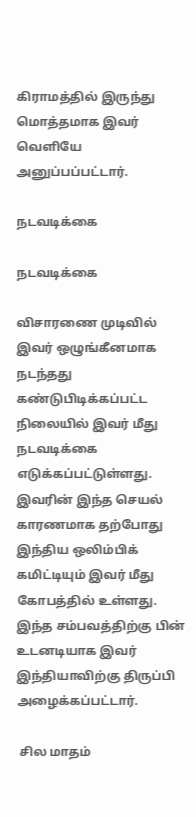கிராமத்தில் இருந்து மொத்தமாக இவர் வெளியே அனுப்பப்பட்டார்.

நடவடிக்கை

நடவடிக்கை

விசாரணை முடிவில் இவர் ஒழுங்கீனமாக நடந்தது கண்டுபிடிக்கப்பட்ட நிலையில் இவர் மீது நடவடிக்கை எடுக்கப்பட்டுள்ளது. இவரின் இந்த செயல் காரணமாக தற்போது இந்திய ஒலிம்பிக் கமிட்டியும் இவர் மீது கோபத்தில் உள்ளது. இந்த சம்பவத்திற்கு பின் உடனடியாக இவர் இந்தியாவிற்கு திருப்பி அழைக்கப்பட்டார்.

 சில மாதம்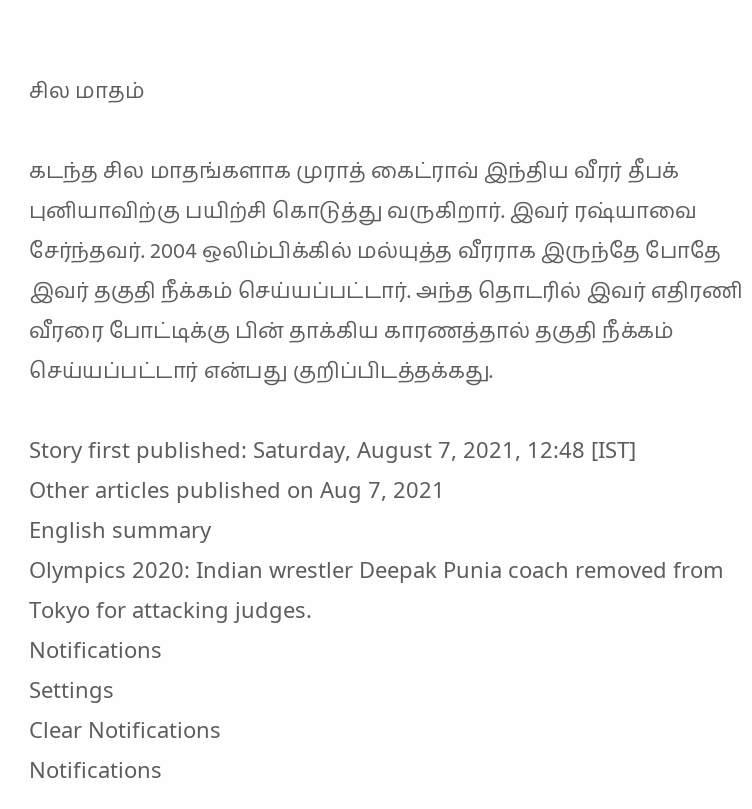சில மாதம்

கடந்த சில மாதங்களாக முராத் கைட்ராவ் இந்திய வீரர் தீபக் புனியாவிற்கு பயிற்சி கொடுத்து வருகிறார். இவர் ரஷ்யாவை சேர்ந்தவர். 2004 ஒலிம்பிக்கில் மல்யுத்த வீரராக இருந்தே போதே இவர் தகுதி நீக்கம் செய்யப்பட்டார். அந்த தொடரில் இவர் எதிரணி வீரரை போட்டிக்கு பின் தாக்கிய காரணத்தால் தகுதி நீக்கம் செய்யப்பட்டார் என்பது குறிப்பிடத்தக்கது.

Story first published: Saturday, August 7, 2021, 12:48 [IST]
Other articles published on Aug 7, 2021
English summary
Olympics 2020: Indian wrestler Deepak Punia coach removed from Tokyo for attacking judges.
Notifications
Settings
Clear Notifications
Notifications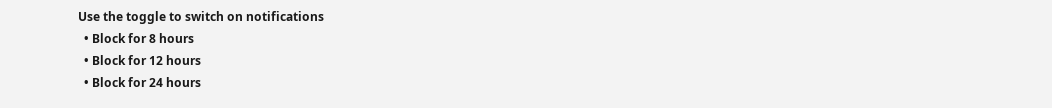Use the toggle to switch on notifications
  • Block for 8 hours
  • Block for 12 hours
  • Block for 24 hours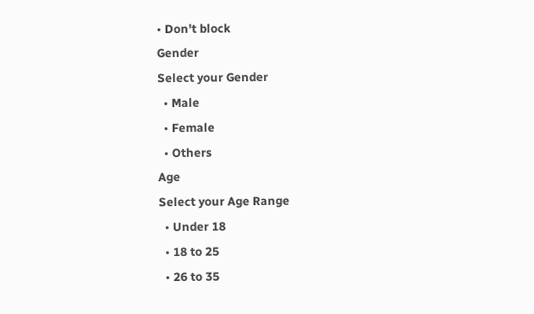• Don't block
Gender
Select your Gender
  • Male
  • Female
  • Others
Age
Select your Age Range
  • Under 18
  • 18 to 25
  • 26 to 35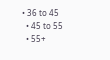• 36 to 45
  • 45 to 55
  • 55+